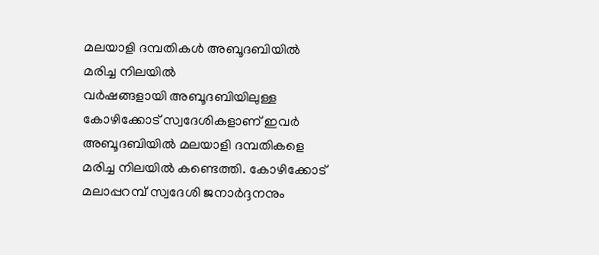മലയാളി ദമ്പതികൾ അബൂദബിയിൽ മരിച്ച നിലയിൽ
വർഷങ്ങളായി അബൂദബിയിലുള്ള കോഴിക്കോട് സ്വദേശികളാണ് ഇവർ
അബൂദബിയിൽ മലയാളി ദമ്പതികളെ മരിച്ച നിലയിൽ കണ്ടെത്തി. കോഴിക്കോട് മലാപ്പറമ്പ് സ്വദേശി ജനാർദ്ദനനും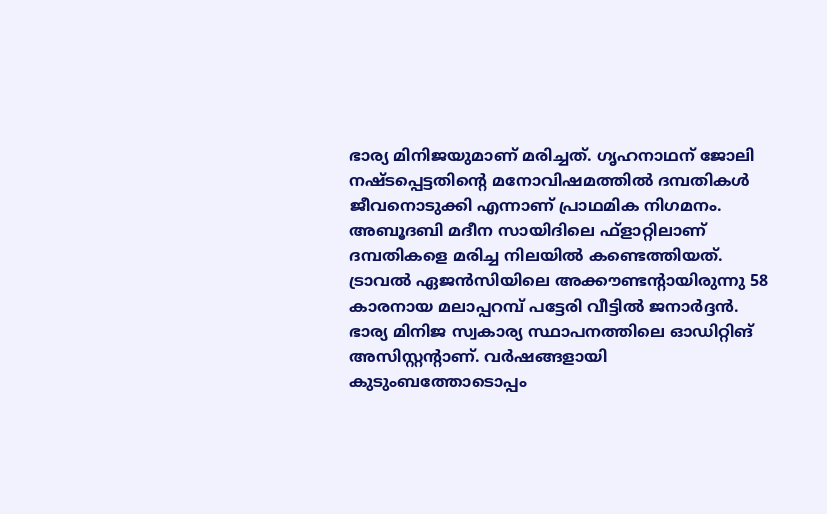ഭാര്യ മിനിജയുമാണ് മരിച്ചത്. ഗൃഹനാഥന് ജോലി നഷ്ടപ്പെട്ടതിന്റെ മനോവിഷമത്തിൽ ദമ്പതികൾ ജീവനൊടുക്കി എന്നാണ് പ്രാഥമിക നിഗമനം.
അബൂദബി മദീന സായിദിലെ ഫ്ളാറ്റിലാണ് ദമ്പതികളെ മരിച്ച നിലയിൽ കണ്ടെത്തിയത്. ട്രാവൽ ഏജൻസിയിലെ അക്കൗണ്ടന്റായിരുന്നു 58 കാരനായ മലാപ്പറമ്പ് പട്ടേരി വീട്ടിൽ ജനാർദ്ദൻ. ഭാര്യ മിനിജ സ്വകാര്യ സ്ഥാപനത്തിലെ ഓഡിറ്റിങ് അസിസ്റ്റന്റാണ്. വർഷങ്ങളായി കുടുംബത്തോടൊപ്പം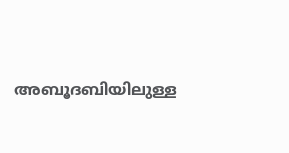അബൂദബിയിലുള്ള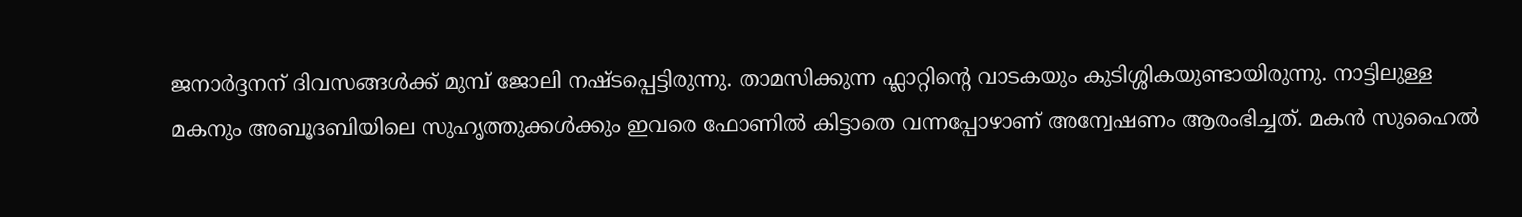ജനാർദ്ദനന് ദിവസങ്ങൾക്ക് മുമ്പ് ജോലി നഷ്ടപ്പെട്ടിരുന്നു. താമസിക്കുന്ന ഫ്ലാറ്റിന്റെ വാടകയും കുടിശ്ശികയുണ്ടായിരുന്നു. നാട്ടിലുള്ള മകനും അബൂദബിയിലെ സുഹൃത്തുക്കൾക്കും ഇവരെ ഫോണിൽ കിട്ടാതെ വന്നപ്പോഴാണ് അന്വേഷണം ആരംഭിച്ചത്. മകൻ സുഹൈൽ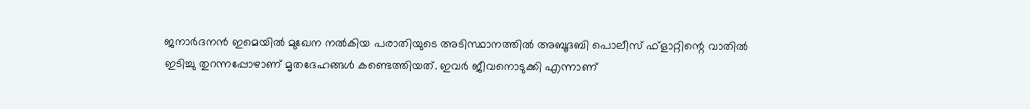ജനാർദനൻ ഇമെയിൽ മുഖേന നൽകിയ പരാതിയുടെ അടിസ്ഥാനത്തിൽ അബൂദബി പൊലീസ് ഫ്ളാറ്റിന്റെ വാതിൽ ഇടിച്ചു തുറന്നപ്പോഴാണ് മൃതദേഹങ്ങൾ കണ്ടെത്തിയത്. ഇവർ ജീവനൊടുക്കി എന്നാണ്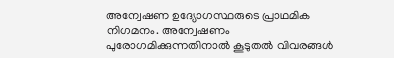അന്വേഷണ ഉദ്യോഗസ്ഥരുടെ പ്രാഥമിക നിഗമനം. അന്വേഷണം പുരോഗമിക്കുന്നതിനാൽ കൂടുതൽ വിവരങ്ങൾ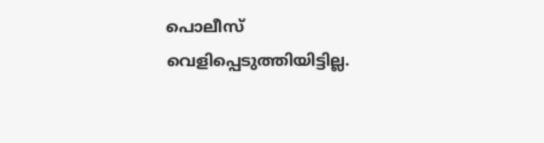പൊലീസ് വെളിപ്പെടുത്തിയിട്ടില്ല.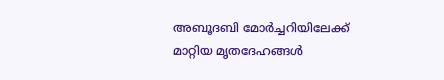അബൂദബി മോർച്ചറിയിലേക്ക് മാറ്റിയ മൃതദേഹങ്ങൾ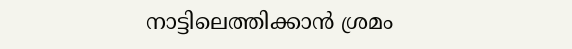നാട്ടിലെത്തിക്കാൻ ശ്രമം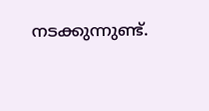നടക്കുന്നുണ്ട്.